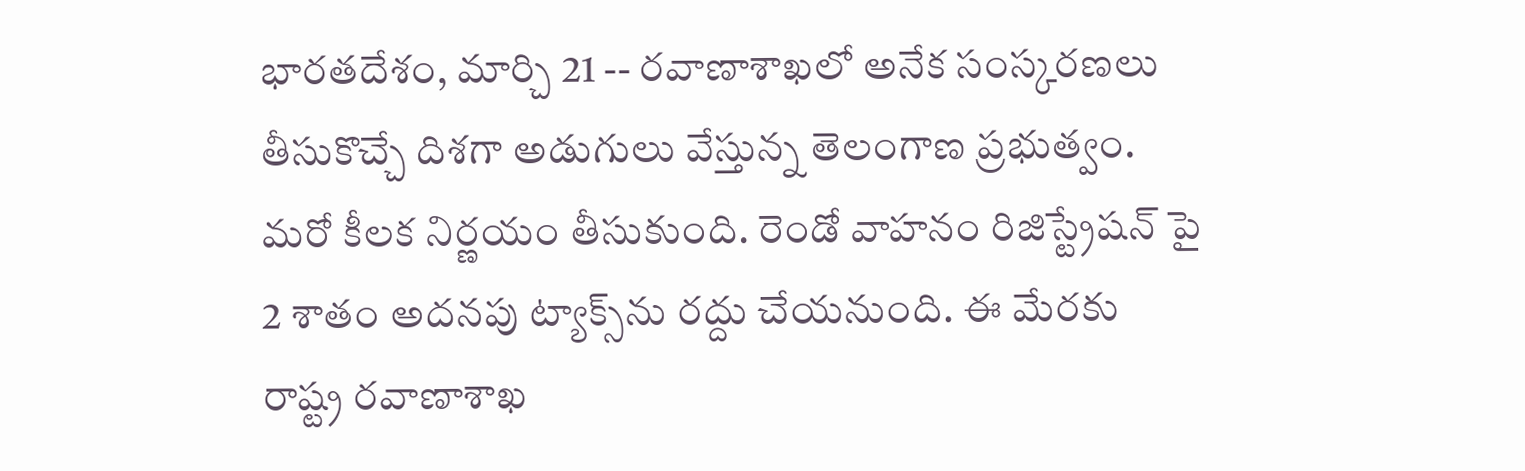భారతదేశం, మార్చి 21 -- రవాణాశాఖలో అనేక సంస్కరణలు తీసుకొచ్చే దిశగా అడుగులు వేస్తున్న తెలంగాణ ప్రభుత్వం. మరో కీలక నిర్ణయం తీసుకుంది. రెండో వాహనం రిజిస్ట్రేషన్ పై 2 శాతం అదనపు ట్యాక్స్‌ను రద్దు చేయనుంది. ఈ మేరకు రాష్ట్ర రవాణాశాఖ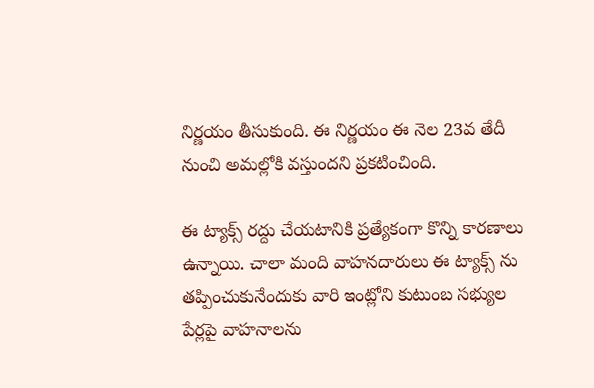నిర్ణయం తీసుకుంది. ఈ నిర్ణయం ఈ నెల 23వ తేదీ నుంచి అమల్లోకి వస్తుందని ప్రకటించింది.

ఈ ట్యాక్స్ రద్దు చేయటానికి ప్రత్యేకంగా కొన్ని కారణాలు ఉన్నాయి. చాలా మంది వాహనదారులు ఈ ట్యాక్స్ ను తప్పించుకునేందుకు వారి ఇంట్లోని కుటుంబ సభ్యుల పేర్లపై వాహనాలను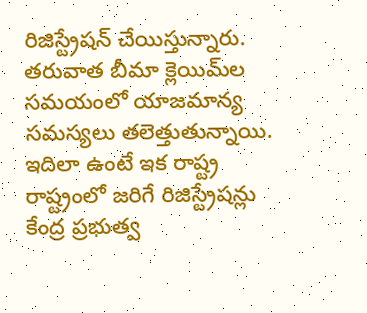రిజిస్ట్రేషన్ చేయిస్తున్నారు. తరువాత బీమా క్లెయిమ్‌ల సమయంలో యాజమాన్య సమస్యలు తలెత్తుతున్నాయి. ఇదిలా ఉంటే ఇక రాష్ట్ర రాష్ట్రంలో జరిగే రిజిస్ట్రేషన్లు కేంద్ర ప్రభుత్వ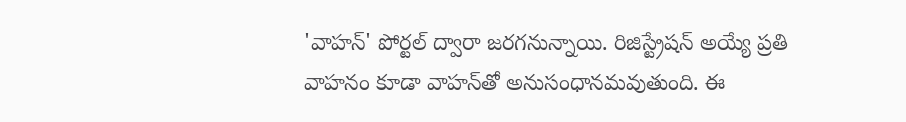'వాహన్‌' పోర్టల్‌ ద్వారా జరగనున్నాయి. రిజిస్ట్రేషన్ అయ్యే ప్రతి వాహనం కూడా వాహన్‌తో అనుసంధానమవుతుంది. ఈ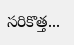సరికొత్త...